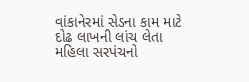વાંકાનેરમાં સેડના કામ માટે દોઢ લાખની લાંચ લેતા મહિલા સરપંચનો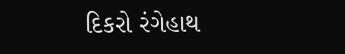દિકરો રંગેહાથ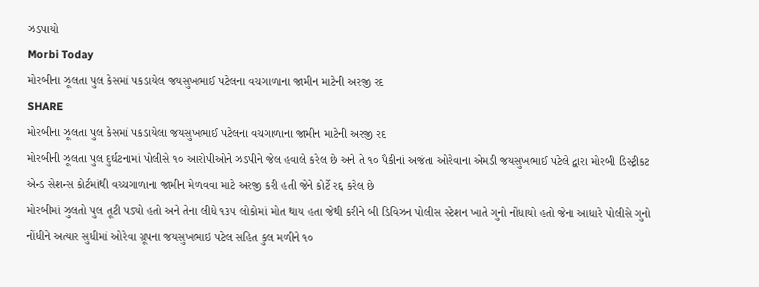ઝડપાયો
Morbi Today
મોરબીના ઝૂલતા પુલ કેસમાં પકડાયેલ જયસુખભાઈ પટેલના વચગાળાના જામીન માટેની અરજી રદ
SHARE
મોરબીના ઝૂલતા પુલ કેસમાં પકડાયેલા જયસુખભાઈ પટેલના વચગાળાના જામીન માટેની અરજી રદ
મોરબીની ઝૂલતા પુલ દુર્ઘટનામાં પોલીસે ૧૦ આરોપીઓને ઝડપીને જેલ હવાલે કરેલ છે અને તે ૧૦ પૈકીનાં અજંતા ઓરેવાના એમડી જયસુખભાઈ પટેલે દ્વારા મોરબી ડિસ્ટ્રીકટ એન્ડ સેશન્સ કોર્ટમાંથી વચ્ચગાળાના જામીન મેળવવા માટે અરજી કરી હતી જેને કોર્ટે રદ્દ કરેલ છે
મોરબીમાં ઝુલતો પુલ તૂટી પડ્યો હતો અને તેના લીધે ૧૩૫ લોકોમાં મોત થાય હતા જેથી કરીને બી ડિવિઝન પોલીસ સ્ટેશન ખાતે ગુનો નોંધાયો હતો જેના આધારે પોલીસે ગુનો નોંધીને અત્યાર સુધીમાં ઓરેવા ગ્રૂપના જયસુખભાઇ પટેલ સહિત કુલ મળીને ૧૦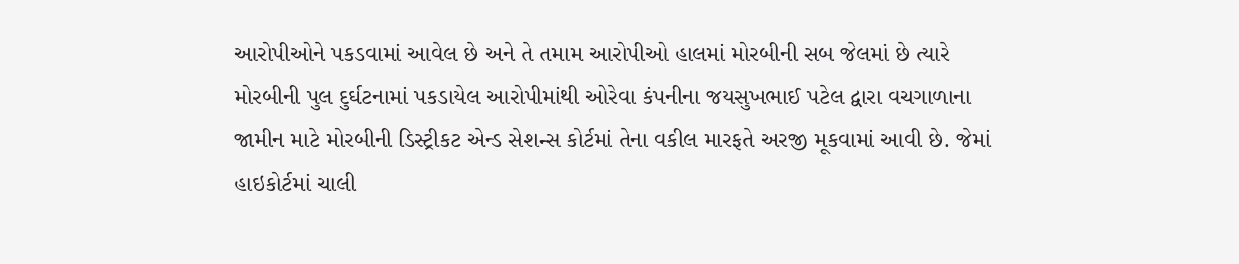આરોપીઓને પકડવામાં આવેલ છે અને તે તમામ આરોપીઓ હાલમાં મોરબીની સબ જેલમાં છે ત્યારે મોરબીની પુલ દુર્ઘટનામાં પકડાયેલ આરોપીમાંથી ઓરેવા કંપનીના જયસુખભાઈ પટેલ દ્વારા વચગાળાના જામીન માટે મોરબીની ડિસ્ટ્રીકટ એન્ડ સેશન્સ કોર્ટમાં તેના વકીલ મારફતે અરજી મૂકવામાં આવી છે. જેમાં હાઇકોર્ટમાં ચાલી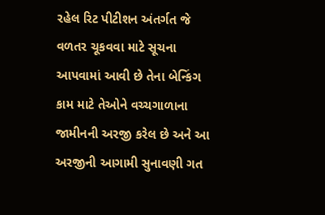રહેલ રિટ પીટીશન અંતર્ગત જે વળતર ચૂકવવા માટે સૂચના આપવામાં આવી છે તેના બેન્કિંગ કામ માટે તેઓને વચ્ચગાળાના જામીનની અરજી કરેલ છે અને આ અરજીની આગામી સુનાવણી ગત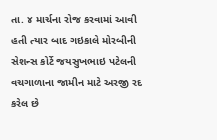તા. ૪ માર્ચના રોજ કરવામાં આવી હતી ત્યાર બાદ ગઇકાલે મોરબીની સેશન્સ કોર્ટે જયસુખભાઇ પટેલની વચગાળાના જામીન માટે અરજી રદ કરેલ છે